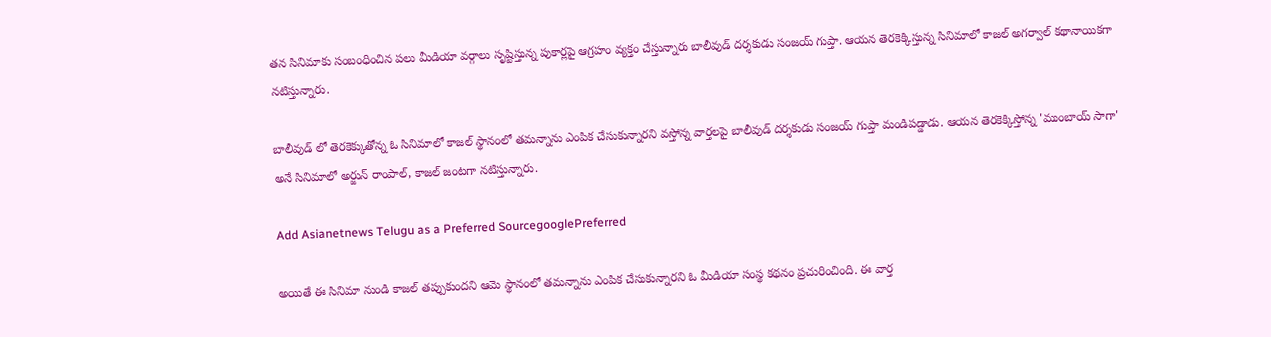తన సినిమాకు సంబంధించిన పలు మీడియా వర్గాలు సృష్టిస్తున్న పుకార్లపై ఆగ్రహం వ్యక్తం చేస్తున్నారు బాలీవుడ్ దర్శకుడు సంజయ్ గుప్తా. ఆయన తెరకెక్కిస్తున్న సినిమాలో కాజల్ అగర్వాల్ కథానాయికగా నటిస్తున్నారు.

బాలీవుడ్ లో తెరకెక్కుతోన్న ఓ సినిమాలో కాజల్ స్థానంలో తమన్నాను ఎంపిక చేసుకున్నారని వస్తోన్న వార్తలపై బాలీవుడ్ దర్శకుడు సంజయ్ గుప్తా మండిపడ్డాడు. ఆయన తెరకెక్కిస్తోన్న 'ముంబాయ్ సాగా' అనే సినిమాలో అర్జున్ రాంపాల్, కాజల్ జంటగా నటిస్తున్నారు.

Add Asianetnews Telugu as a Preferred SourcegooglePreferred

అయితే ఈ సినిమా నుండి కాజల్ తప్పుకుందని ఆమె స్థానంలో తమన్నాను ఎంపిక చేసుకున్నారని ఓ మీడియా సంస్థ కథనం ప్రచురించింది. ఈ వార్త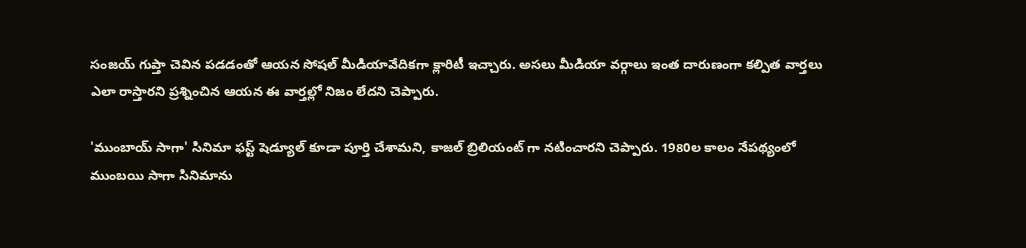సంజయ్ గుప్తా చెవిన పడడంతో ఆయన సోషల్ మీడియావేదికగా క్లారిటీ ఇచ్చారు. అసలు మీడియా వర్గాలు ఇంత దారుణంగా కల్పిత వార్తలు ఎలా రాస్తారని ప్రశ్నించిన ఆయన ఈ వార్తల్లో నిజం లేదని చెప్పారు.

'ముంబాయ్ సాగా' సినిమా ఫస్ట్ షెడ్యూల్ కూడా పూర్తి చేశామని, కాజల్ బ్రిలియంట్ గా నటించారని చెప్పారు. 1980ల కాలం నేపథ్యంలో ముంబయి సాగా సినిమాను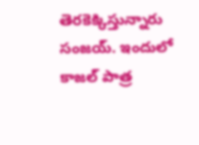తెరకెక్కిస్తున్నారు సంజయ్. ఇందులో కాజల్ పాత్ర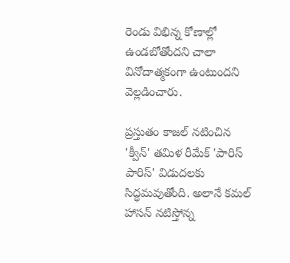రెండు విభిన్న కోణాల్లో ఉండబోతోందని చాలా వినోదాత్మకంగా ఉంటుందని వెల్లడించారు.

ప్రస్తుతం కాజల్ నటించిన 'క్వీన్' తమిళ రీమేక్ 'పారిస్ పారిస్' విడుదలకు సిద్ధమవుతోంది. అలానే కమల్ హాసన్ నటిస్తోన్న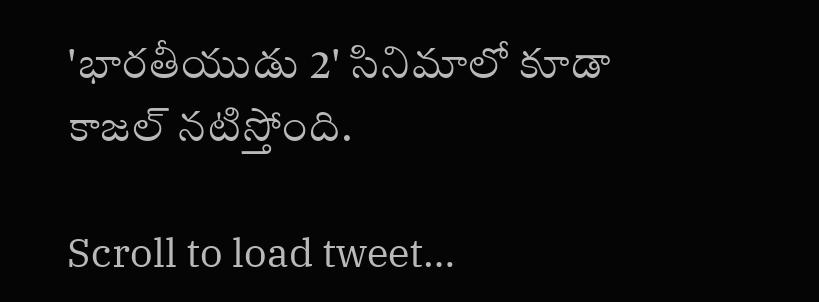'భారతీయుడు 2' సినిమాలో కూడా కాజల్ నటిస్తోంది.

Scroll to load tweet…